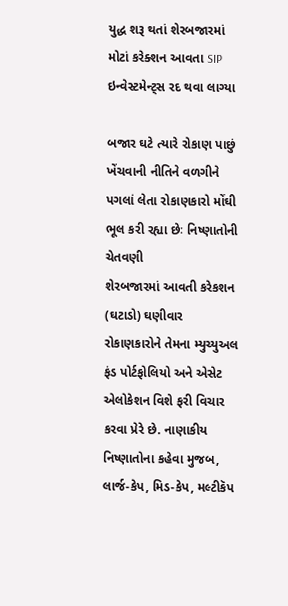યુદ્ધ શરૂ થતાં શેરબજારમાં મોટાં કરેક્શન આવતા SIP ઇન્વેસ્ટમેન્ટ્સ રદ થવા લાગ્યા

બજાર ઘટે ત્યારે રોકાણ પાછું ખેંચવાની નીતિને વળગીને પગલાં લેતા રોકાણકારો મોંઘી ભૂલ કરી રહ્યા છેઃ નિષ્ણાતોની ચેતવણી
શેરબજારમાં આવતી કરેકશન (ઘટાડો) ઘણીવાર રોકાણકારોને તેમના મ્યુચ્યુઅલ ફંડ પોર્ટફોલિયો અને એસેટ એલોકેશન વિશે ફરી વિચાર કરવા પ્રેરે છે. નાણાકીય નિષ્ણાતોના કહેવા મુજબ, લાર્જ-કેપ, મિડ-કેપ, મલ્ટીકૅપ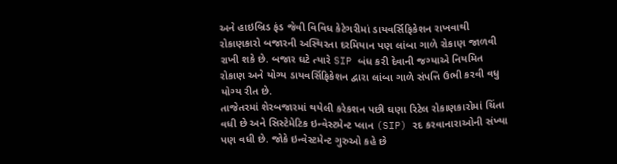અને હાઇબ્રિડ ફંડ જેવી વિવિધ કેટેગરીમાં ડાયવર્સિફિકેશન રાખવાથી રોકાણકારો બજારની અસ્થિરતા દરમિયાન પણ લાંબા ગાળે રોકાણ જાળવી રાખી શકે છે. બજાર ઘટે ત્યારે SIP બંધ કરી દેવાની જગ્યાએ નિયમિત રોકાણ અને યોગ્ય ડાયવર્સિફિકેશન દ્વારા લાંબા ગાળે સંપત્તિ ઉભી કરવી વધુ યોગ્ય રીત છે.
તાજેતરમાં શેરબજારમાં થયેલી કરેકશન પછી ઘણા રિટેલ રોકાણકારોમાં ચિંતા વધી છે અને સિસ્ટેમેટિક ઇન્વેસ્ટમેન્ટ પ્લાન (SIP) રદ કરવાનારાઓની સંખ્યા પણ વધી છે. જોકે ઇન્વેસ્ટમેન્ટ ગુરુઓ કહે છે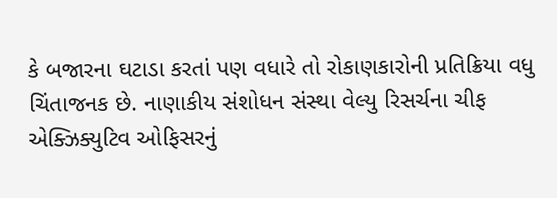કે બજારના ઘટાડા કરતાં પણ વધારે તો રોકાણકારોની પ્રતિક્રિયા વધુ ચિંતાજનક છે. નાણાકીય સંશોધન સંસ્થા વેલ્યુ રિસર્ચના ચીફ એક્ઝિક્યુટિવ ઓફિસરનું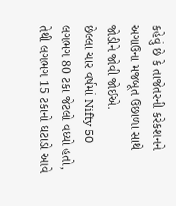કહેવું છે કે તાજેતરની કરેકશનને અગાઉના મજબૂત ઉછાળા સાથે જોડીને જોવી જોઈએ.
છેલ્લા ચાર વર્ષમાં Nifty 50 લગભગ 80 ટકા જેટલો વધ્યો હતો, તેથી લગભગ 15 ટકાનો ઘટાડો આવે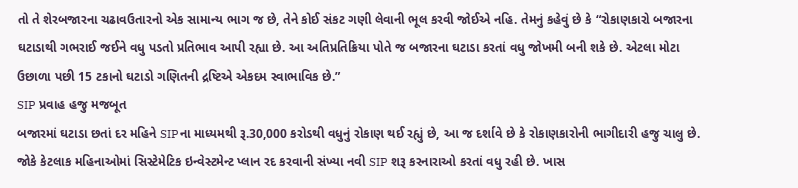તો તે શેરબજારના ચઢાવઉતારનો એક સામાન્ય ભાગ જ છે, તેને કોઈ સંકટ ગણી લેવાની ભૂલ કરવી જોઈએ નહિ. તેમનું કહેવું છે કે “રોકાણકારો બજારના ઘટાડાથી ગભરાઈ જઈને વધુ પડતો પ્રતિભાવ આપી રહ્યા છે. આ અતિપ્રતિક્રિયા પોતે જ બજારના ઘટાડા કરતાં વધુ જોખમી બની શકે છે. એટલા મોટા ઉછાળા પછી 15 ટકાનો ઘટાડો ગણિતની દ્રષ્ટિએ એકદમ સ્વાભાવિક છે.”
SIP પ્રવાહ હજુ મજબૂત
બજારમાં ઘટાડા છતાં દર મહિને SIPના માધ્યમથી રૂ.30,000 કરોડથી વધુનું રોકાણ થઈ રહ્યું છે, આ જ દર્શાવે છે કે રોકાણકારોની ભાગીદારી હજુ ચાલુ છે. જોકે કેટલાક મહિનાઓમાં સિસ્ટેમેટિક ઇન્વેસ્ટમેન્ટ પ્લાન રદ કરવાની સંખ્યા નવી SIP શરૂ કરનારાઓ કરતાં વધુ રહી છે. ખાસ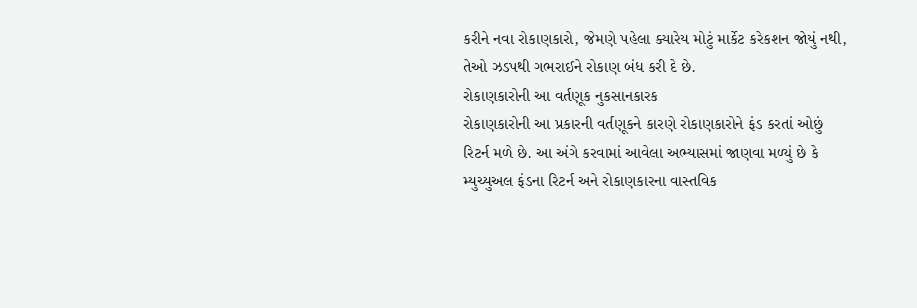કરીને નવા રોકાણકારો, જેમણે પહેલા ક્યારેય મોટું માર્કેટ કરેકશન જોયું નથી, તેઓ ઝડપથી ગભરાઈને રોકાણ બંધ કરી દે છે.
રોકાણકારોની આ વર્તણૂક નુકસાનકારક
રોકાણકારોની આ પ્રકારની વર્તણૂકને કારણે રોકાણકારોને ફંડ કરતાં ઓછું રિટર્ન મળે છે. આ અંગે કરવામાં આવેલા અભ્યાસમાં જાણવા મળ્યું છે કે મ્યુચ્યુઅલ ફંડના રિટર્ન અને રોકાણકારના વાસ્તવિક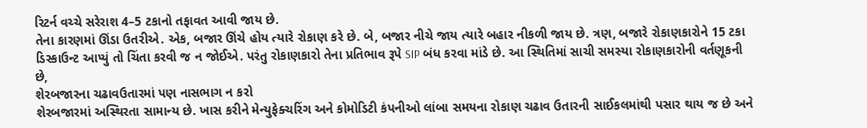રિટર્ન વચ્ચે સરેરાશ 4–5 ટકાનો તફાવત આવી જાય છે.
તેના કારણમાં ઊંડા ઉતરીએ. એક, બજાર ઊંચે હોય ત્યારે રોકાણ કરે છે. બે, બજાર નીચે જાય ત્યારે બહાર નીકળી જાય છે. ત્રણ, બજારે રોકાણકારોને 15 ટકા ડિસ્કાઉન્ટ આપ્યું તો ચિંતા કરવી જ ન જોઈએ. પરંતુ રોકાણકારો તેના પ્રતિભાવ રૂપે SIP બંધ કરવા માંડે છે. આ સ્થિતિમાં સાચી સમસ્યા રોકાણકારોની વર્તણૂકની છે,
શેરબજારના ચઢાવઉતારમાં પણ નાસભાગ ન કરો
શેરબજારમાં અસ્થિરતા સામાન્ય છે. ખાસ કરીને મેન્યુફેક્ચરિંગ અને કોમોડિટી કંપનીઓ લાંબા સમયના રોકાણ ચઢાવ ઉતારની સાઈકલમાંથી પસાર થાય જ છે અને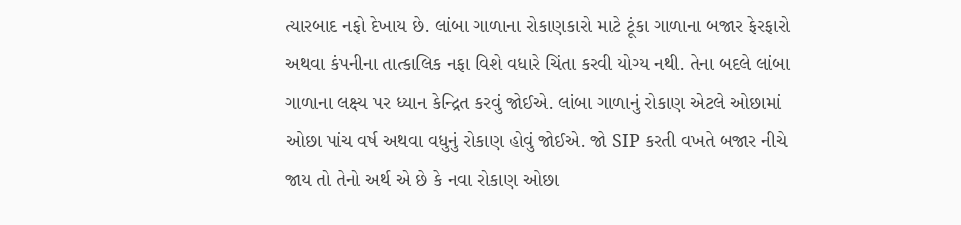ત્યારબાદ નફો દેખાય છે. લાંબા ગાળાના રોકાણકારો માટે ટૂંકા ગાળાના બજાર ફેરફારો અથવા કંપનીના તાત્કાલિક નફા વિશે વધારે ચિંતા કરવી યોગ્ય નથી. તેના બદલે લાંબા ગાળાના લક્ષ્ય પર ધ્યાન કેન્દ્રિત કરવું જોઈએ. લાંબા ગાળાનું રોકાણ એટલે ઓછામાં ઓછા પાંચ વર્ષ અથવા વધુનું રોકાણ હોવું જોઈએ. જો SIP કરતી વખતે બજાર નીચે જાય તો તેનો અર્થ એ છે કે નવા રોકાણ ઓછા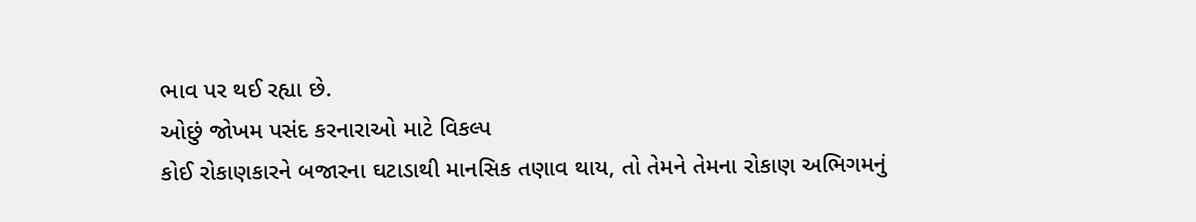ભાવ પર થઈ રહ્યા છે.
ઓછું જોખમ પસંદ કરનારાઓ માટે વિકલ્પ
કોઈ રોકાણકારને બજારના ઘટાડાથી માનસિક તણાવ થાય, તો તેમને તેમના રોકાણ અભિગમનું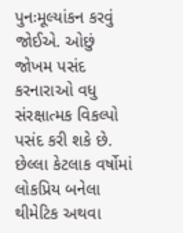પુનઃમૂલ્યાંકન કરવું જોઈએ. ઓછું જોખમ પસંદ કરનારાઓ વધુ સંરક્ષાત્મક વિકલ્પો પસંદ કરી શકે છે. છેલ્લા કેટલાક વર્ષોમાં લોકપ્રિય બનેલા થીમેટિક અથવા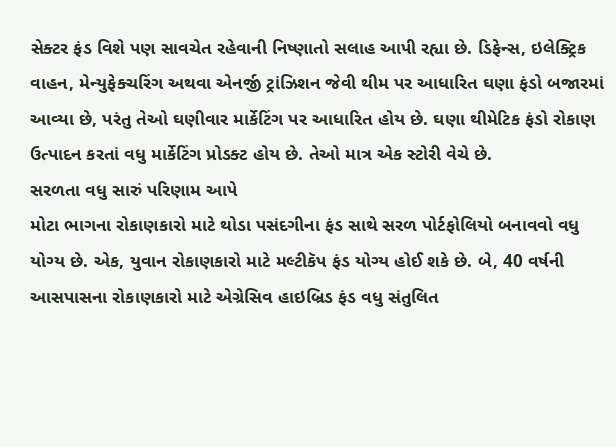સેક્ટર ફંડ વિશે પણ સાવચેત રહેવાની નિષ્ણાતો સલાહ આપી રહ્યા છે. ડિફેન્સ, ઇલેક્ટ્રિક વાહન, મેન્યુફેક્ચરિંગ અથવા એનર્જી ટ્રાંઝિશન જેવી થીમ પર આધારિત ઘણા ફંડો બજારમાં આવ્યા છે, પરંતુ તેઓ ઘણીવાર માર્કેટિંગ પર આધારિત હોય છે. ઘણા થીમેટિક ફંડો રોકાણ ઉત્પાદન કરતાં વધુ માર્કેટિંગ પ્રોડક્ટ હોય છે. તેઓ માત્ર એક સ્ટોરી વેચે છે.
સરળતા વધુ સારું પરિણામ આપે
મોટા ભાગના રોકાણકારો માટે થોડા પસંદગીના ફંડ સાથે સરળ પોર્ટફોલિયો બનાવવો વધુ યોગ્ય છે. એક, યુવાન રોકાણકારો માટે મલ્ટીકૅપ ફંડ યોગ્ય હોઈ શકે છે. બે, 40 વર્ષની આસપાસના રોકાણકારો માટે એગ્રેસિવ હાઇબ્રિડ ફંડ વધુ સંતુલિત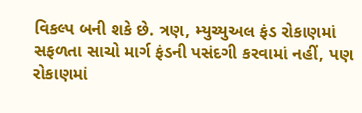વિકલ્પ બની શકે છે. ત્રણ, મ્યુચ્યુઅલ ફંડ રોકાણમાં સફળતા સાચો માર્ગ ફંડની પસંદગી કરવામાં નહીં, પણ રોકાણમાં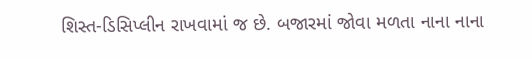શિસ્ત-ડિસિપ્લીન રાખવામાં જ છે. બજારમાં જોવા મળતા નાના નાના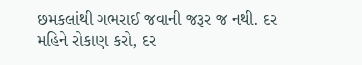છમકલાંથી ગભરાઈ જવાની જરૂર જ નથી. દર મહિને રોકાણ કરો, દર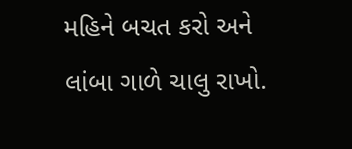મહિને બચત કરો અને લાંબા ગાળે ચાલુ રાખો.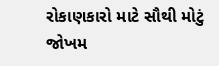રોકાણકારો માટે સૌથી મોટું જોખમ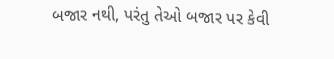બજાર નથી, પરંતુ તેઓ બજાર પર કેવી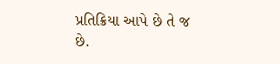પ્રતિક્રિયા આપે છે તે જ છે.